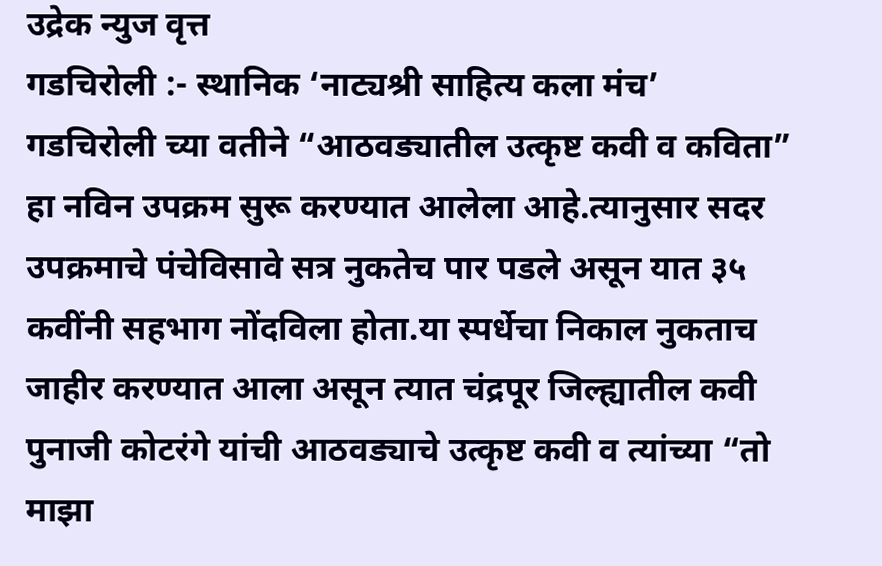उद्रेक न्युज वृत्त
गडचिरोली :- स्थानिक ‘नाट्यश्री साहित्य कला मंच’ गडचिरोली च्या वतीने “आठवड्यातील उत्कृष्ट कवी व कविता” हा नविन उपक्रम सुरू करण्यात आलेला आहे.त्यानुसार सदर उपक्रमाचे पंचेविसावे सत्र नुकतेच पार पडले असून यात ३५ कवींनी सहभाग नोंदविला होता.या स्पर्धेचा निकाल नुकताच जाहीर करण्यात आला असून त्यात चंद्रपूर जिल्ह्यातील कवी पुनाजी कोटरंगे यांची आठवड्याचे उत्कृष्ट कवी व त्यांच्या “तो माझा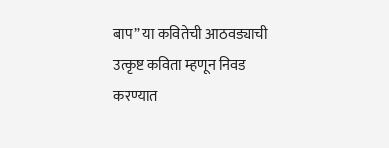बाप” या कवितेची आठवड्याची उत्कृष्ट कविता म्हणून निवड करण्यात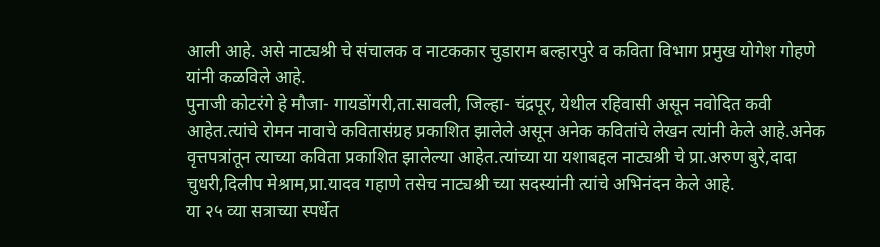आली आहे. असे नाट्यश्री चे संचालक व नाटककार चुडाराम बल्हारपुरे व कविता विभाग प्रमुख योगेश गोहणे यांनी कळविले आहे.
पुनाजी कोटरंगे हे मौजा- गायडोंगरी,ता.सावली, जिल्हा- चंद्रपूर, येथील रहिवासी असून नवोदित कवी आहेत.त्यांचे रोमन नावाचे कवितासंग्रह प्रकाशित झालेले असून अनेक कवितांचे लेखन त्यांनी केले आहे.अनेक वृत्तपत्रांतून त्याच्या कविता प्रकाशित झालेल्या आहेत.त्यांच्या या यशाबद्दल नाट्यश्री चे प्रा.अरुण बुरे,दादा चुधरी,दिलीप मेश्राम,प्रा.यादव गहाणे तसेच नाट्यश्री च्या सदस्यांनी त्यांचे अभिनंदन केले आहे.
या २५ व्या सत्राच्या स्पर्धेत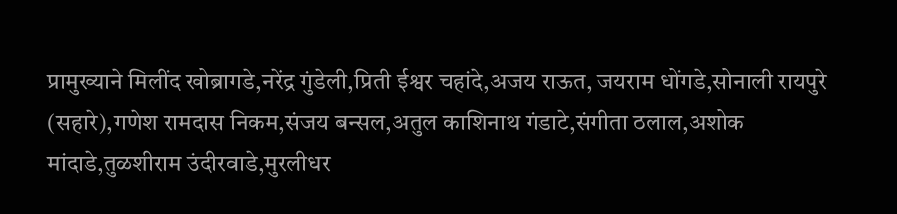प्रामुख्याने मिलींद खोब्रागडे,नरेंद्र गुंडेली,प्रिती ईश्वर चहांदे,अजय राऊत, जयराम धोंगडे,सोनाली रायपुरे (सहारे),गणेश रामदास निकम,संजय बन्सल,अतुल काशिनाथ गंडाटे,संगीता ठलाल,अशोक मांदाडे,तुळशीराम उंदीरवाडे,मुरलीधर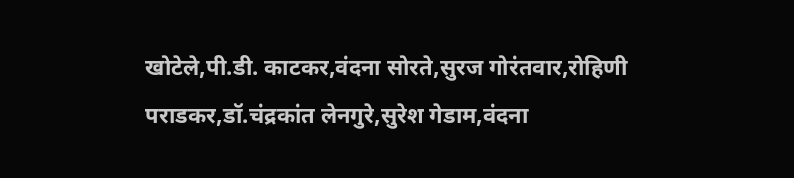खोटेले,पी.डी. काटकर,वंदना सोरते,सुरज गोरंतवार,रोहिणी पराडकर,डॉ.चंद्रकांत लेनगुरे,सुरेश गेडाम,वंदना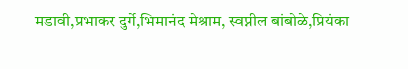मडावी,प्रभाकर दुर्गे,भिमानंद मेश्राम, स्वप्नील बांबोळे,प्रियंका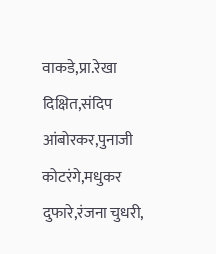वाकडे,प्रा.रेखा दिक्षित,संदिप आंबोरकर,पुनाजी कोटरंगे,मधुकर दुफारे,रंजना चुधरी,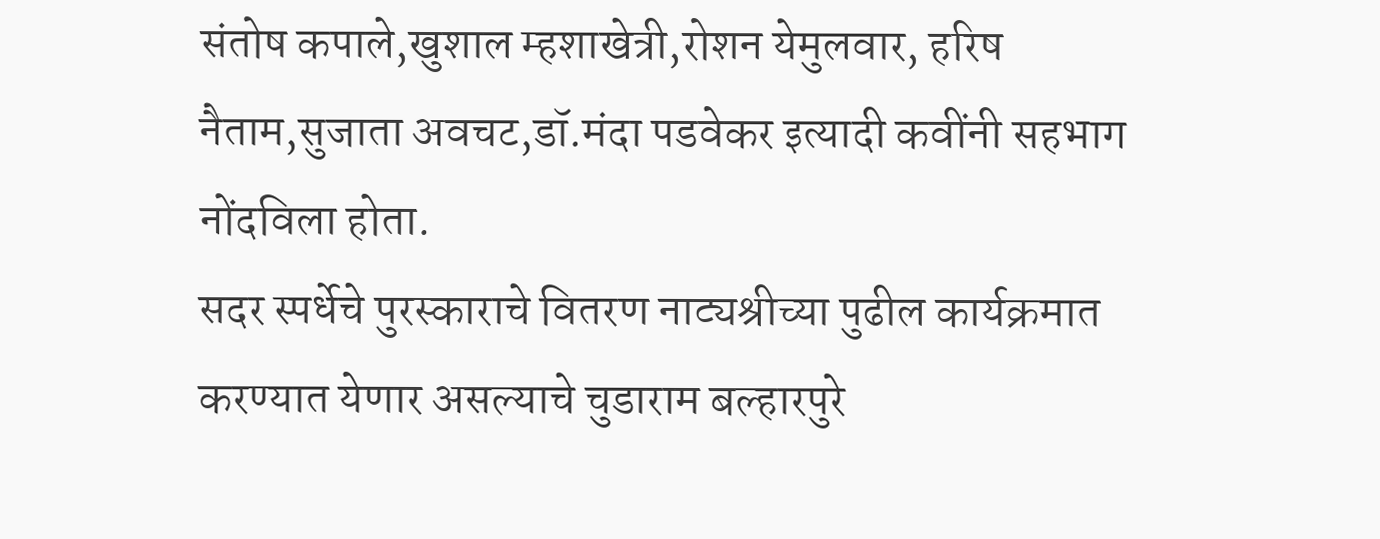संतोष कपाले,खुशाल म्हशाखेत्री,रोशन येमुलवार, हरिष नैताम,सुजाता अवचट,डॉ.मंदा पडवेकर इत्यादी कवींनी सहभाग नोंदविला होता.
सदर स्पर्धेचे पुरस्काराचे वितरण नाट्यश्रीच्या पुढील कार्यक्रमात करण्यात येणार असल्याचे चुडाराम बल्हारपुरे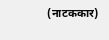(नाटककार)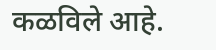कळविले आहे.